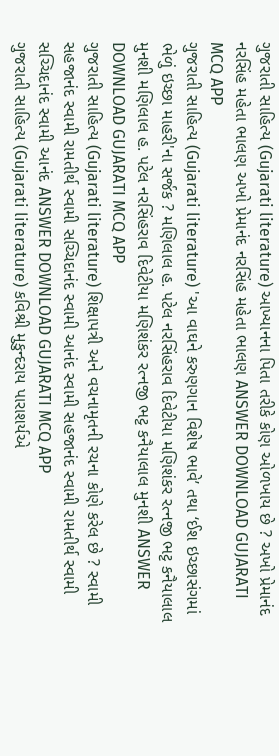ગુજરાતી સાહિત્ય (Gujarati literature) આખ્યાનના પિતા તરીકે કોણ ઓળખાય છે ? અખો પ્રેમાનંદ નરસિંહ મહેતા ભાલણ અખો પ્રેમાનંદ નરસિંહ મહેતા ભાલણ ANSWER DOWNLOAD GUJARATI MCQ APP
ગુજરાતી સાહિત્ય (Gujarati literature) 'આ વાઘને કરુણગાન વિશેષ ભાવે’ તથા ‘ઈશ ઇચ્છાસંગમાં ભેળું ઇચ્છા માહરી'ના સર્જક ? મણિલાલ હ. પટેલ નરસિંહરાવ દિવેટીયા મણિશંકર રત્નજી ભટ્ટ કનૈયાલાલ મુનશી મણિલાલ હ. પટેલ નરસિંહરાવ દિવેટીયા મણિશંકર રત્નજી ભટ્ટ કનૈયાલાલ મુનશી ANSWER DOWNLOAD GUJARATI MCQ APP
ગુજરાતી સાહિત્ય (Gujarati literature) શિક્ષાપત્રી અને વચનામૃતની રચના કોણે કરેલ છે ? સ્વામી સહજાનંદ સ્વામી રામતીર્થ સ્વામી સચ્ચિદાનંદ સ્વામી આનંદ સ્વામી સહજાનંદ સ્વામી રામતીર્થ સ્વામી સચ્ચિદાનંદ સ્વામી આનંદ ANSWER DOWNLOAD GUJARATI MCQ APP
ગુજરાતી સાહિત્ય (Gujarati literature) કવિશ્રી મુકુન્દરાય પારાશર્યએ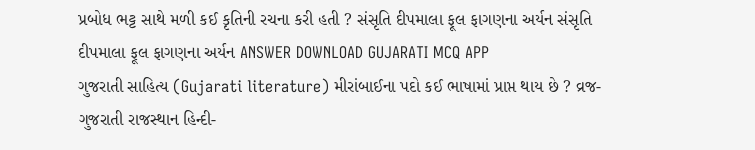પ્રબોધ ભટ્ટ સાથે મળી કઈ કૃતિની રચના કરી હતી ? સંસૃતિ દીપમાલા ફૂલ ફાગણના અર્યન સંસૃતિ દીપમાલા ફૂલ ફાગણના અર્યન ANSWER DOWNLOAD GUJARATI MCQ APP
ગુજરાતી સાહિત્ય (Gujarati literature) મીરાંબાઈના પદો કઈ ભાષામાં પ્રાપ્ત થાય છે ? વ્રજ-ગુજરાતી રાજસ્થાન હિન્દી-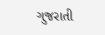ગુજરાતી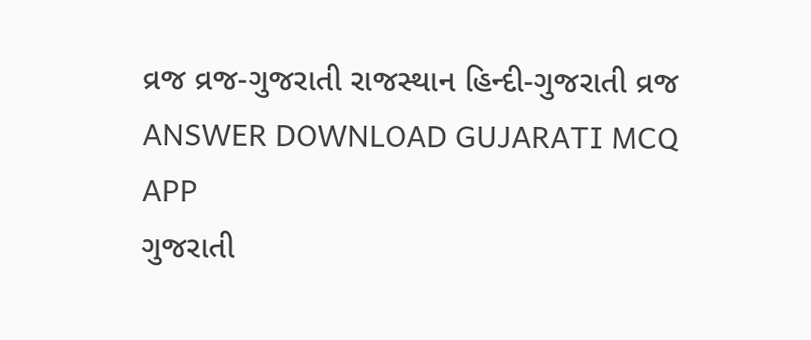વ્રજ વ્રજ-ગુજરાતી રાજસ્થાન હિન્દી-ગુજરાતી વ્રજ ANSWER DOWNLOAD GUJARATI MCQ APP
ગુજરાતી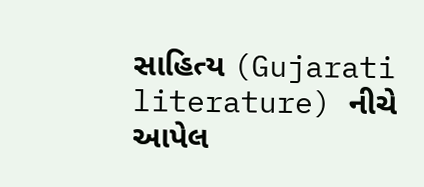સાહિત્ય (Gujarati literature) નીચે આપેલ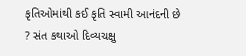કૃતિઓમાંથી કઈ કૃતિ સ્વામી આનંદની છે ? સંત કથાઓ દિવ્યચક્ષુ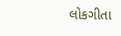લોકગીતા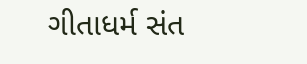ગીતાધર્મ સંત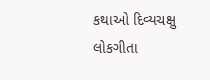કથાઓ દિવ્યચક્ષુ લોકગીતા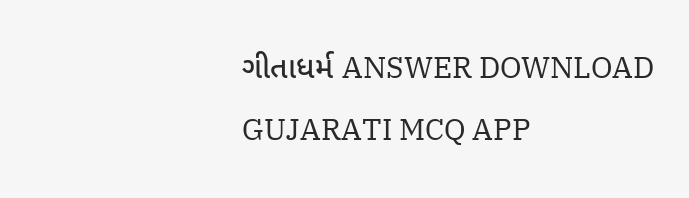ગીતાધર્મ ANSWER DOWNLOAD GUJARATI MCQ APP